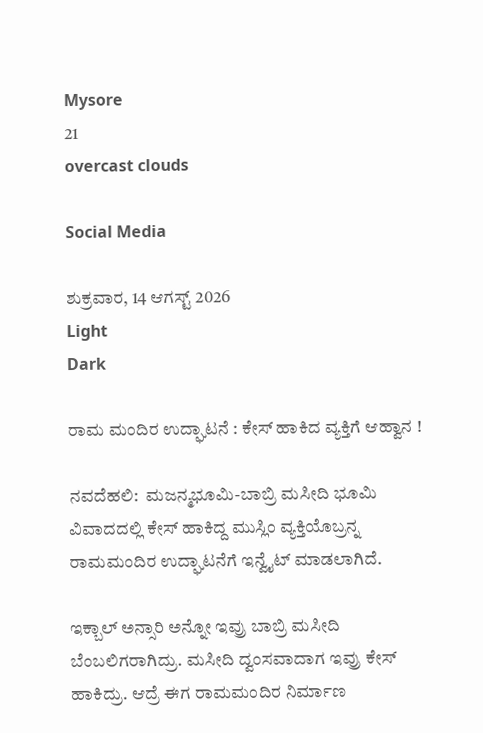Mysore
21
overcast clouds

Social Media

ಶುಕ್ರವಾರ, 14 ಆಗಸ್ಟ್ 2026
Light
Dark

ರಾಮ ಮಂದಿರ ಉದ್ಘಾಟನೆ : ಕೇಸ್‌ ಹಾಕಿದ ವ್ಯಕ್ತಿಗೆ ಆಹ್ವಾನ !

ನವದೆಹಲಿ:  ಮಜನ್ಮಭೂಮಿ-ಬಾಬ್ರಿ ಮಸೀದಿ ಭೂಮಿ ವಿವಾದದಲ್ಲಿ ಕೇಸ್‌ ಹಾಕಿದ್ದ ಮುಸ್ಲಿಂ ವ್ಯಕ್ತಿಯೊಬ್ರನ್ನ ರಾಮಮಂದಿರ ಉದ್ಘಾಟನೆಗೆ ಇನ್ವೈಟ್‌ ಮಾಡಲಾಗಿದೆ.

ಇಕ್ಬಾಲ್‌ ಅನ್ಸಾರಿ ಅನ್ನೋ ಇವ್ರು ಬಾಬ್ರಿ ಮಸೀದಿ ಬೆಂಬಲಿಗರಾಗಿದ್ರು. ಮಸೀದಿ ದ್ವಂಸವಾದಾಗ ಇವ್ರು ಕೇಸ್‌ ಹಾಕಿದ್ರು. ಆದ್ರೆ ಈಗ ರಾಮಮಂದಿರ ನಿರ್ಮಾಣ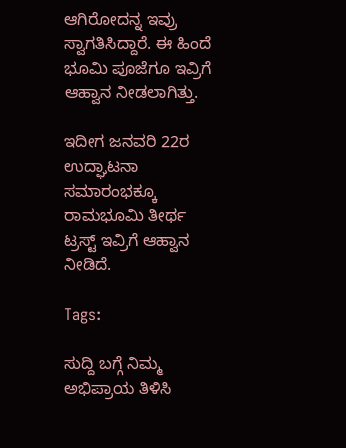ಆಗಿರೋದನ್ನ ಇವ್ರು ಸ್ವಾಗತಿಸಿದ್ದಾರೆ. ಈ ಹಿಂದೆ ಭೂಮಿ ಪೂಜೆಗೂ ಇವ್ರಿಗೆ ಆಹ್ವಾನ ನೀಡಲಾಗಿತ್ತು.

ಇದೀಗ ಜನವರಿ 22ರ ಉದ್ಘಾಟನಾ ಸಮಾರಂಭಕ್ಕೂ ರಾಮಭೂಮಿ ತೀರ್ಥ ಟ್ರಸ್ಟ್‌ ಇವ್ರಿಗೆ ಆಹ್ವಾನ ನೀಡಿದೆ.

Tags:

ಸುದ್ದಿ ಬಗ್ಗೆ ನಿಮ್ಮ ಅಭಿಪ್ರಾಯ ತಿಳಿಸಿ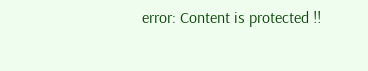error: Content is protected !!